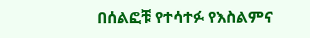በሰልፎቹ የተሳተፉ የእስልምና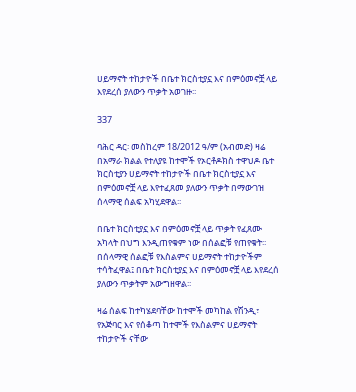ሀይማኖት ተከታዮች በቤተ ክርስቲያኗ እና በምዕመኖቿ ላይ እየደረሰ ያለውን ጥቃት አወገዙ፡፡

337

ባሕር ዳር፡ መስከረም 18/2012 ዓ/ም (አብመድ) ዛሬ በአማራ ክልል የተለያዩ ከተሞች የኦርቶዶክስ ተዋህዶ ቤተ ክርስቲያን ሀይማኖት ተከታዮች በቤተ ክርስቲያኗ እና በምዕመኖቿ ላይ እየተፈጸመ ያለውን ጥቃት በማውገዝ ሰላማዊ ሰልፍ አካሂደዋል፡፡

በቤተ ክርስቲያኗ እና በምዕመኖቿ ላይ ጥቃት የፈጸሙ አካላት በህግ እንዲጠየቁም ነው በሰልፎቹ የጠየቁት፡፡ በሰላማዊ ሰልፎቹ የእስልምና ሀይማኖት ተከታዮችም ተሳትፈዋል፤ በቤተ ክርስቲያኗ እና በምዕመኖቿ ላይ እየደረሰ ያለውን ጥቃትም አውግዘዋል፡፡

ዛሬ ሰልፍ ከተካሄደባቸው ከተሞች መካከል የሽንዲ፣ የአጅባር እና የሰቆጣ ከተሞች የእስልምና ሀይማኖት ተከታዮች ናቸው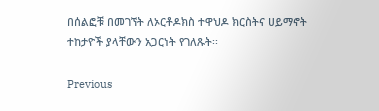በሰልፎቹ በመገኘት ለኦርቶዶክስ ተዋህዶ ክርስትና ሀይማኖት ተከታዮች ያላቸውን አጋርነት የገለጹት፡፡

Previous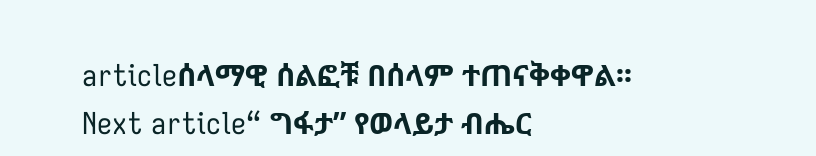articleሰላማዊ ሰልፎቹ በሰላም ተጠናቅቀዋል፡፡
Next article“ ግፋታ” የወላይታ ብሔር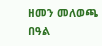ዘመን መለወጫ በዓል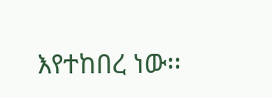እየተከበረ ነው፡፡